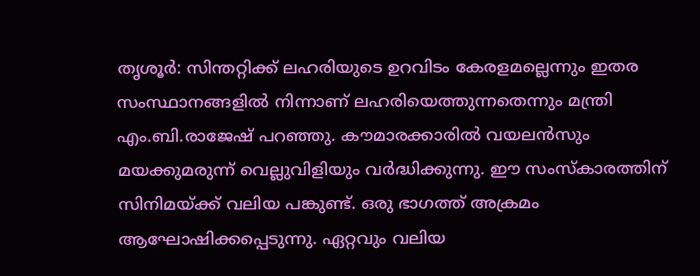തൃശൂർ: സിന്തറ്റിക്ക് ലഹരിയുടെ ഉറവിടം കേരളമല്ലെന്നും ഇതര സംസ്ഥാനങ്ങളിൽ നിന്നാണ് ലഹരിയെത്തുന്നതെന്നും മന്ത്രി എം.ബി.രാജേഷ് പറഞ്ഞു. കൗമാരക്കാരിൽ വയലൻസും മയക്കുമരുന്ന് വെല്ലുവിളിയും വർദ്ധിക്കുന്നു. ഈ സംസ്കാരത്തിന് സിനിമയ്ക്ക് വലിയ പങ്കുണ്ട്. ഒരു ഭാഗത്ത് അക്രമം ആഘോഷിക്കപ്പെടുന്നു. ഏറ്റവും വലിയ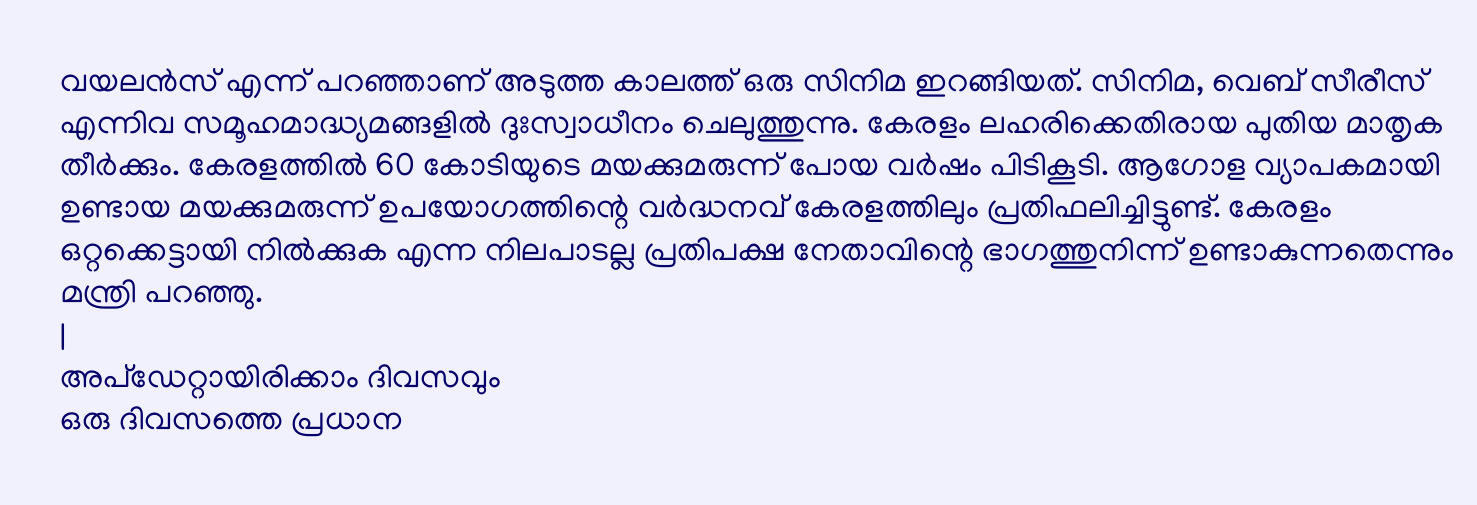വയലൻസ് എന്ന് പറഞ്ഞാണ് അടുത്ത കാലത്ത് ഒരു സിനിമ ഇറങ്ങിയത്. സിനിമ, വെബ് സീരീസ് എന്നിവ സമൂഹമാദ്ധ്യമങ്ങളിൽ ദുഃസ്വാധീനം ചെലുത്തുന്നു. കേരളം ലഹരിക്കെതിരായ പുതിയ മാതൃക തീർക്കും. കേരളത്തിൽ 60 കോടിയുടെ മയക്കുമരുന്ന് പോയ വർഷം പിടികൂടി. ആഗോള വ്യാപകമായി ഉണ്ടായ മയക്കുമരുന്ന് ഉപയോഗത്തിന്റെ വർദ്ധനവ് കേരളത്തിലും പ്രതിഫലിച്ചിട്ടുണ്ട്. കേരളം ഒറ്റക്കെട്ടായി നിൽക്കുക എന്ന നിലപാടല്ല പ്രതിപക്ഷ നേതാവിന്റെ ഭാഗത്തുനിന്ന് ഉണ്ടാകുന്നതെന്നും മന്ത്രി പറഞ്ഞു.
|
അപ്ഡേറ്റായിരിക്കാം ദിവസവും
ഒരു ദിവസത്തെ പ്രധാന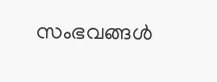സംഭവങ്ങൾ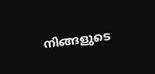നിങ്ങളുടെ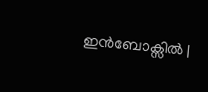ഇൻബോക്സിൽ |